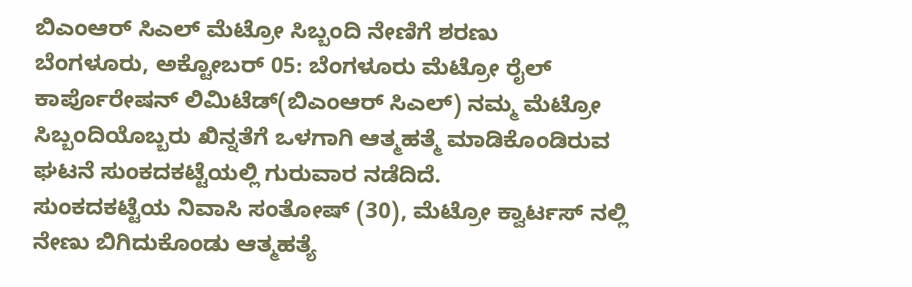ಬಿಎಂಆರ್ ಸಿಎಲ್ ಮೆಟ್ರೋ ಸಿಬ್ಬಂದಿ ನೇಣಿಗೆ ಶರಣು
ಬೆಂಗಳೂರು, ಅಕ್ಟೋಬರ್ 05: ಬೆಂಗಳೂರು ಮೆಟ್ರೋ ರೈಲ್ ಕಾರ್ಪೊರೇಷನ್ ಲಿಮಿಟೆಡ್(ಬಿಎಂಆರ್ ಸಿಎಲ್) ನಮ್ಮ ಮೆಟ್ರೋ ಸಿಬ್ಬಂದಿಯೊಬ್ಬರು ಖಿನ್ನತೆಗೆ ಒಳಗಾಗಿ ಆತ್ಮಹತ್ಮೆ ಮಾಡಿಕೊಂಡಿರುವ ಘಟನೆ ಸುಂಕದಕಟ್ಟೆಯಲ್ಲಿ ಗುರುವಾರ ನಡೆದಿದೆ.
ಸುಂಕದಕಟ್ಟೆಯ ನಿವಾಸಿ ಸಂತೋಷ್ (30), ಮೆಟ್ರೋ ಕ್ವಾರ್ಟಸ್ ನಲ್ಲಿ ನೇಣು ಬಿಗಿದುಕೊಂಡು ಆತ್ಮಹತ್ಯೆ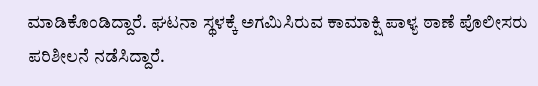ಮಾಡಿಕೊಂಡಿದ್ದಾರೆ. ಘಟನಾ ಸ್ಥಳಕ್ಕೆ ಅಗಮಿಸಿರುವ ಕಾಮಾಕ್ಷಿ ಪಾಳ್ಯ ಠಾಣೆ ಪೊಲೀಸರು ಪರಿಶೀಲನೆ ನಡೆಸಿದ್ದಾರೆ.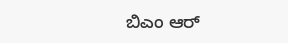ಬಿಎಂ ಆರ್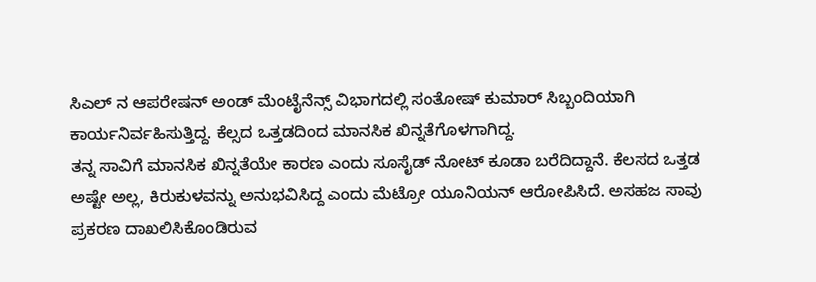ಸಿಎಲ್ ನ ಆಪರೇಷನ್ ಅಂಡ್ ಮೆಂಟೈನೆನ್ಸ್ ವಿಭಾಗದಲ್ಲಿ ಸಂತೋಷ್ ಕುಮಾರ್ ಸಿಬ್ಬಂದಿಯಾಗಿ ಕಾರ್ಯನಿರ್ವಹಿಸುತ್ತಿದ್ದ. ಕೆಲ್ಸದ ಒತ್ತಡದಿಂದ ಮಾನಸಿಕ ಖಿನ್ನತೆಗೊಳಗಾಗಿದ್ದ.
ತನ್ನ ಸಾವಿಗೆ ಮಾನಸಿಕ ಖಿನ್ನತೆಯೇ ಕಾರಣ ಎಂದು ಸೂಸೈಡ್ ನೋಟ್ ಕೂಡಾ ಬರೆದಿದ್ದಾನೆ. ಕೆಲಸದ ಒತ್ತಡ ಅಷ್ಟೇ ಅಲ್ಲ, ಕಿರುಕುಳವನ್ನು ಅನುಭವಿಸಿದ್ದ ಎಂದು ಮೆಟ್ರೋ ಯೂನಿಯನ್ ಆರೋಪಿಸಿದೆ. ಅಸಹಜ ಸಾವು ಪ್ರಕರಣ ದಾಖಲಿಸಿಕೊಂಡಿರುವ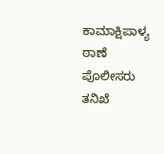ಕಾಮಾಕ್ಷಿಪಾಳ್ಯ ಠಾಣೆ ಪೊಲೀಸರು ತನಿಖೆ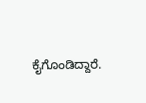ಕೈಗೊಂಡಿದ್ದಾರೆ.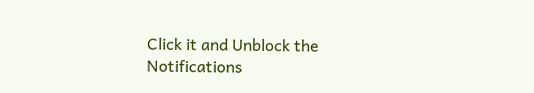Click it and Unblock the Notifications